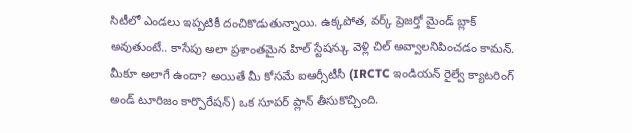సిటీలో ఎండలు ఇప్పటికీ దంచికొడుతున్నాయి. ఉక్కపోత, వర్క్ ప్రెజర్తో మైండ్ బ్లాక్ అవుతుంటే.. కాసేపు అలా ప్రశాంతమైన హిల్ స్టేషన్కు వెళ్లి చిల్ అవ్వాలనిపించడం కామన్. మీకూ అలాగే ఉందా? అయితే మీ కోసమే ఐఆర్సీటీసీ (IRCTC ఇండియన్ రైల్వే క్యాటరింగ్ అండ్ టూరిజం కార్పొరేషన్) ఒక సూపర్ ప్లాన్ తీసుకొచ్చింది.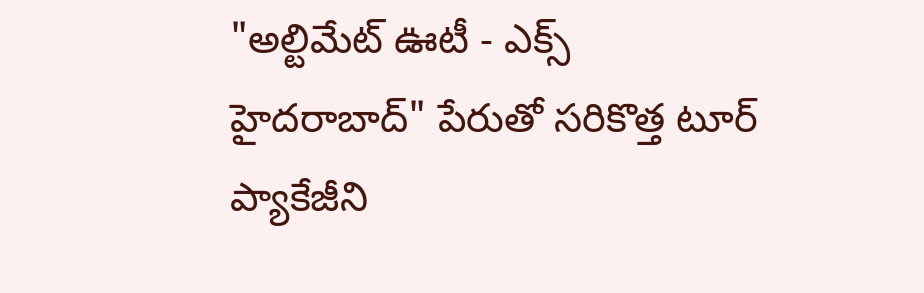"అల్టిమేట్ ఊటీ - ఎక్స్ హైదరాబాద్" పేరుతో సరికొత్త టూర్ ప్యాకేజీని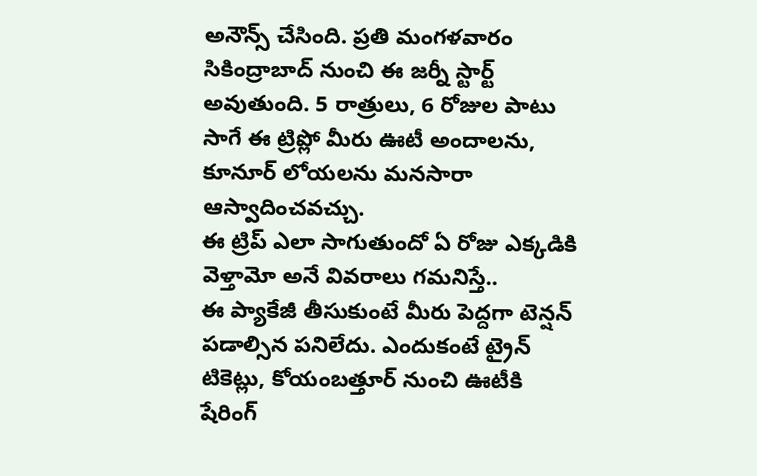అనౌన్స్ చేసింది. ప్రతి మంగళవారం సికింద్రాబాద్ నుంచి ఈ జర్నీ స్టార్ట్ అవుతుంది. 5 రాత్రులు, 6 రోజుల పాటు సాగే ఈ ట్రిప్లో మీరు ఊటీ అందాలను, కూనూర్ లోయలను మనసారా ఆస్వాదించవచ్చు.
ఈ ట్రిప్ ఎలా సాగుతుందో ఏ రోజు ఎక్కడికి వెళ్తామో అనే వివరాలు గమనిస్తే..
ఈ ప్యాకేజీ తీసుకుంటే మీరు పెద్దగా టెన్షన్ పడాల్సిన పనిలేదు. ఎందుకంటే ట్రైన్ టికెట్లు, కోయంబత్తూర్ నుంచి ఊటీకి షేరింగ్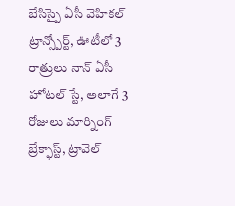బేసిస్పై ఏసీ వెహికల్ ట్రాన్స్పోర్ట్, ఊటీలో 3 రాత్రులు నాన్ ఏసీ హోటల్ స్టే, అలాగే 3 రోజులు మార్నింగ్ బ్రేక్ఫాస్ట్, ట్రావెల్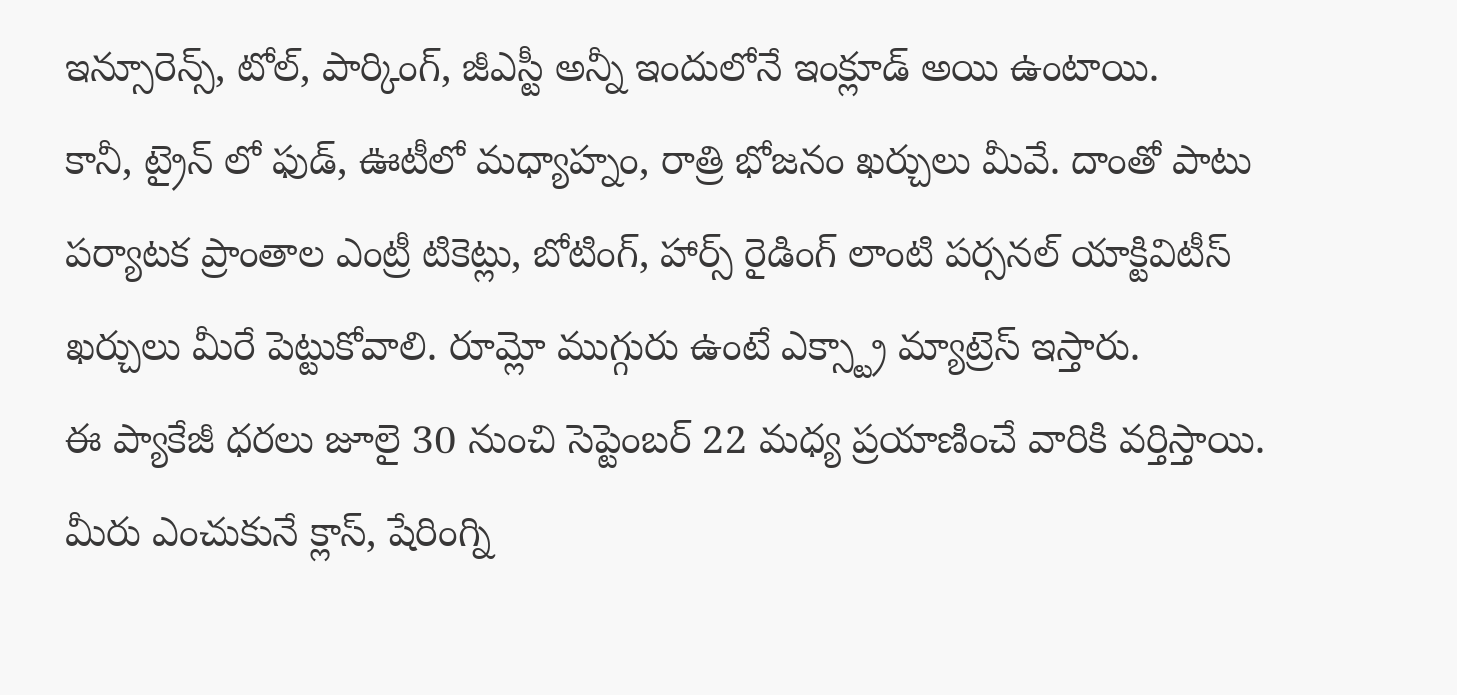ఇన్సూరెన్స్, టోల్, పార్కింగ్, జీఎస్టీ అన్నీ ఇందులోనే ఇంక్లూడ్ అయి ఉంటాయి.
కానీ, ట్రైన్ లో ఫుడ్, ఊటీలో మధ్యాహ్నం, రాత్రి భోజనం ఖర్చులు మీవే. దాంతో పాటు పర్యాటక ప్రాంతాల ఎంట్రీ టికెట్లు, బోటింగ్, హార్స్ రైడింగ్ లాంటి పర్సనల్ యాక్టివిటీస్ ఖర్చులు మీరే పెట్టుకోవాలి. రూమ్లో ముగ్గురు ఉంటే ఎక్స్ట్రా మ్యాట్రెస్ ఇస్తారు.
ఈ ప్యాకేజీ ధరలు జూలై 30 నుంచి సెప్టెంబర్ 22 మధ్య ప్రయాణించే వారికి వర్తిస్తాయి. మీరు ఎంచుకునే క్లాస్, షేరింగ్ని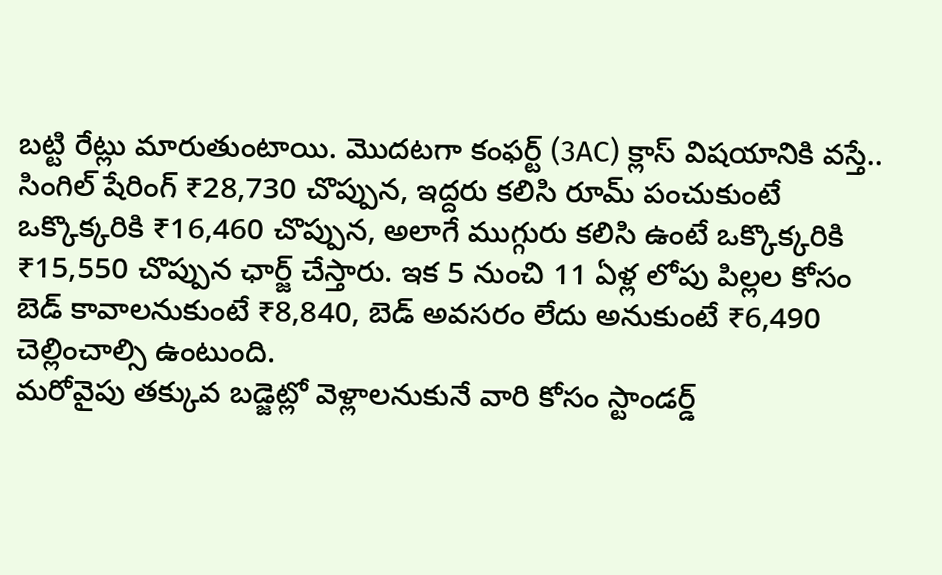బట్టి రేట్లు మారుతుంటాయి. మొదటగా కంఫర్ట్ (3AC) క్లాస్ విషయానికి వస్తే.. సింగిల్ షేరింగ్ ₹28,730 చొప్పున, ఇద్దరు కలిసి రూమ్ పంచుకుంటే ఒక్కొక్కరికి ₹16,460 చొప్పున, అలాగే ముగ్గురు కలిసి ఉంటే ఒక్కొక్కరికి ₹15,550 చొప్పున ఛార్జ్ చేస్తారు. ఇక 5 నుంచి 11 ఏళ్ల లోపు పిల్లల కోసం బెడ్ కావాలనుకుంటే ₹8,840, బెడ్ అవసరం లేదు అనుకుంటే ₹6,490 చెల్లించాల్సి ఉంటుంది.
మరోవైపు తక్కువ బడ్జెట్లో వెళ్లాలనుకునే వారి కోసం స్టాండర్డ్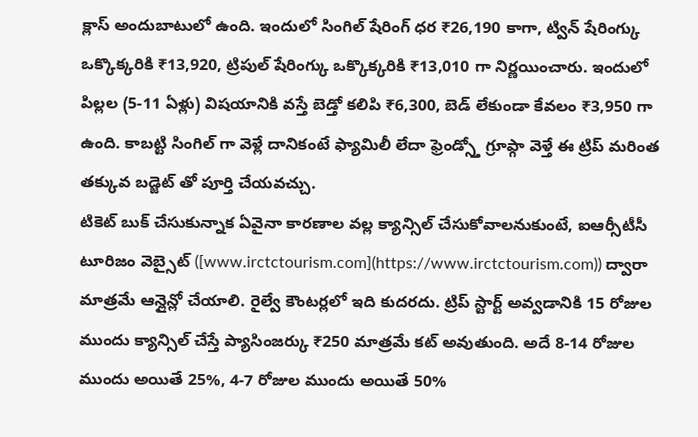క్లాస్ అందుబాటులో ఉంది. ఇందులో సింగిల్ షేరింగ్ ధర ₹26,190 కాగా, ట్విన్ షేరింగ్కు ఒక్కొక్కరికి ₹13,920, ట్రిపుల్ షేరింగ్కు ఒక్కొక్కరికి ₹13,010 గా నిర్ణయించారు. ఇందులో పిల్లల (5-11 ఏళ్లు) విషయానికి వస్తే బెడ్తో కలిపి ₹6,300, బెడ్ లేకుండా కేవలం ₹3,950 గా ఉంది. కాబట్టి సింగిల్ గా వెళ్లే దానికంటే ఫ్యామిలీ లేదా ఫ్రెండ్స్తో గ్రూప్గా వెళ్తే ఈ ట్రిప్ మరింత తక్కువ బడ్జెట్ తో పూర్తి చేయవచ్చు.
టికెట్ బుక్ చేసుకున్నాక ఏవైనా కారణాల వల్ల క్యాన్సిల్ చేసుకోవాలనుకుంటే, ఐఆర్సీటీసీ టూరిజం వెబ్సైట్ ([www.irctctourism.com](https://www.irctctourism.com)) ద్వారా మాత్రమే ఆన్లైన్లో చేయాలి. రైల్వే కౌంటర్లలో ఇది కుదరదు. ట్రిప్ స్టార్ట్ అవ్వడానికి 15 రోజుల ముందు క్యాన్సిల్ చేస్తే ప్యాసింజర్కు ₹250 మాత్రమే కట్ అవుతుంది. అదే 8-14 రోజుల ముందు అయితే 25%, 4-7 రోజుల ముందు అయితే 50%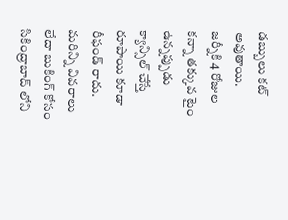డబ్బులు కట్ అవుతాయి.
జర్నీకి 4 రోజుల కన్నా తక్కువ టైం ఉన్నప్పుడు క్యాన్సిల్ చేస్తే రూపాయి కూడా రీఫండ్ రాదు.
మరిన్ని వివరాలు లేదా బుకింగ్ కోసం సికింద్రాబాద్ లోని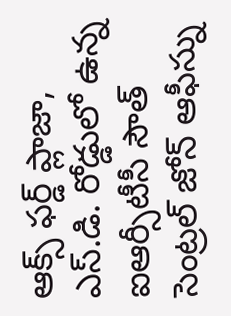ఆక్స్ ఫర్డ్ ప్లాజా, ఎస్.డి. రోడ్డులో ఉన్న ఐఆర్సీటీసీ సౌత్ సెంట్రల్ జోన్ ఆఫీస్ను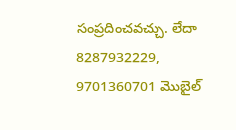సంప్రదించవచ్చు. లేదా 8287932229, 9701360701 మొబైల్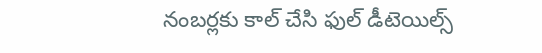నంబర్లకు కాల్ చేసి ఫుల్ డీటెయిల్స్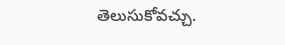తెలుసుకోవచ్చు.